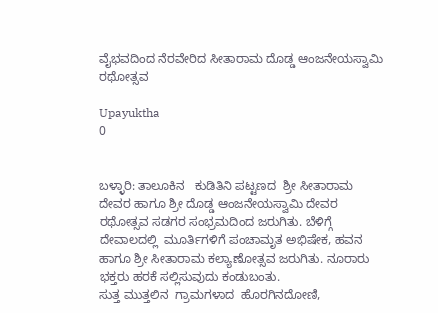ವೈಭವದಿಂದ ನೆರವೇರಿದ ಸೀತಾರಾಮ ದೊಡ್ಡ ಆಂಜನೇಯಸ್ವಾಮಿ ರಥೋತ್ಸವ

Upayuktha
0


ಬಳ್ಳಾರಿ: ತಾಲೂಕಿನ   ಕುಡಿತಿನಿ ಪಟ್ಟಣದ  ಶ್ರೀ ಸೀತಾರಾಮ ದೇವರ ಹಾಗೂ ಶ್ರೀ ದೊಡ್ಡ ಆಂಜನೇಯಸ್ವಾಮಿ ದೇವರ ರಥೋತ್ಸವ ಸಡಗರ ಸಂಭ್ರಮದಿಂದ ಜರುಗಿತು. ಬೆಳಿಗ್ಗೆ ದೇವಾಲದಲ್ಲಿ  ಮೂರ್ತಿಗಳಿಗೆ ಪಂಚಾಮೃತ ಅಭಿಷೇಕ, ಹವನ ಹಾಗೂ ಶ್ರೀ ಸೀತಾರಾಮ ಕಲ್ಯಾಣೋತ್ಸವ ಜರುಗಿತು. ನೂರಾರು ಭಕ್ತರು ಹರಕೆ ಸಲ್ಲಿಸುವುದು ಕಂಡುಬಂತು.
ಸುತ್ತ ಮುತ್ತಲಿನ  ಗ್ರಾಮಗಳಾದ  ಹೊರಗಿನದೋಣಿ,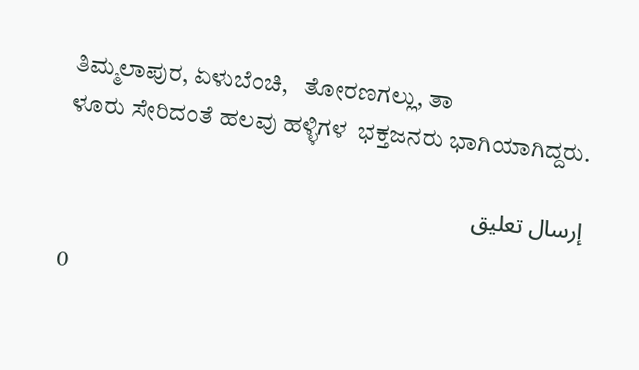ತಿಮ್ಮಲಾಪುರ, ಏಳುಬೆಂಚಿ,   ತೋರಣಗಲ್ಲು, ತಾ
ಳೂರು ಸೇರಿದಂತೆ ಹಲವು ಹಳ್ಳಿಗಳ  ಭಕ್ತಜನರು ಭಾಗಿಯಾಗಿದ್ದರು.

إرسال تعليق

0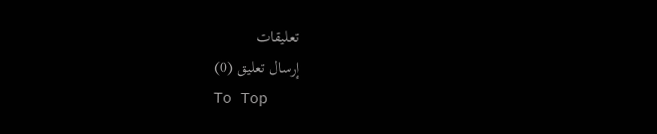تعليقات
إرسال تعليق (0)
To Top